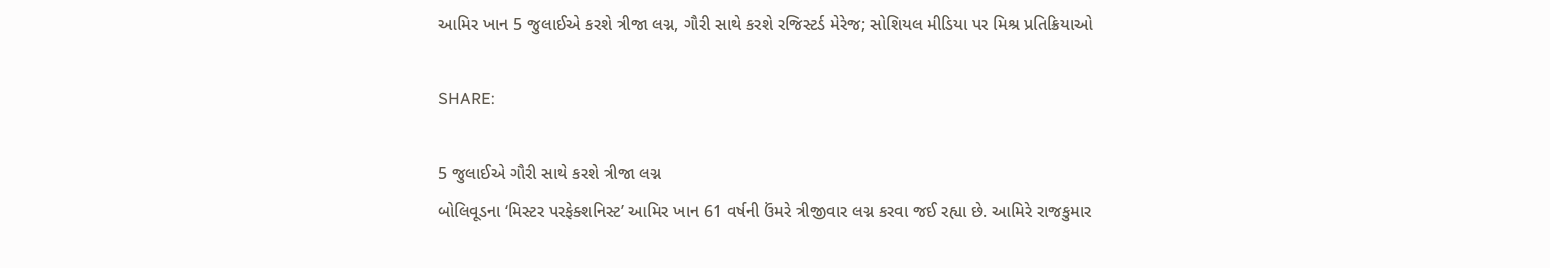આમિર ખાન 5 જુલાઈએ કરશે ત્રીજા લગ્ન, ગૌરી સાથે કરશે રજિસ્ટર્ડ મેરેજ; સોશિયલ મીડિયા પર મિશ્ર પ્રતિક્રિયાઓ

SHARE:

5 જુલાઈએ ગૌરી સાથે કરશે ત્રીજા લગ્ન
બોલિવૂડના ‘મિસ્ટર પરફેક્શનિસ્ટ’ આમિર ખાન 61 વર્ષની ઉંમરે ત્રીજીવાર લગ્ન કરવા જઈ રહ્યા છે. આમિરે રાજકુમાર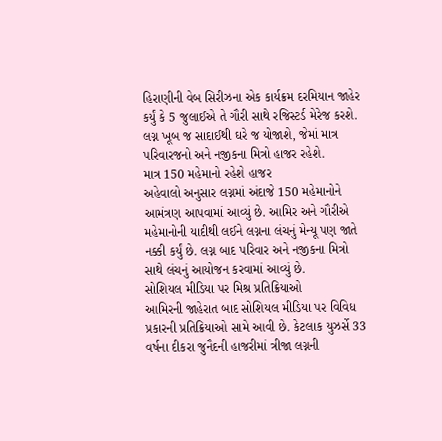હિરાણીની વેબ સિરીઝના એક કાર્યક્રમ દરમિયાન જાહેર કર્યું કે 5 જુલાઈએ તે ગૌરી સાથે રજિસ્ટર્ડ મેરેજ કરશે. લગ્ન ખૂબ જ સાદાઈથી ઘરે જ યોજાશે, જેમાં માત્ર પરિવારજનો અને નજીકના મિત્રો હાજર રહેશે.
માત્ર 150 મહેમાનો રહેશે હાજર
અહેવાલો અનુસાર લગ્નમાં અંદાજે 150 મહેમાનોને આમંત્રણ આપવામાં આવ્યું છે. આમિર અને ગૌરીએ મહેમાનોની યાદીથી લઈને લગ્નના લંચનું મેન્યૂ પણ જાતે નક્કી કર્યું છે. લગ્ન બાદ પરિવાર અને નજીકના મિત્રો સાથે લંચનું આયોજન કરવામાં આવ્યું છે.
સોશિયલ મીડિયા પર મિશ્ર પ્રતિક્રિયાઓ
આમિરની જાહેરાત બાદ સોશિયલ મીડિયા પર વિવિધ પ્રકારની પ્રતિક્રિયાઓ સામે આવી છે. કેટલાક યુઝર્સે 33 વર્ષના દીકરા જુનૈદની હાજરીમાં ત્રીજા લગ્નની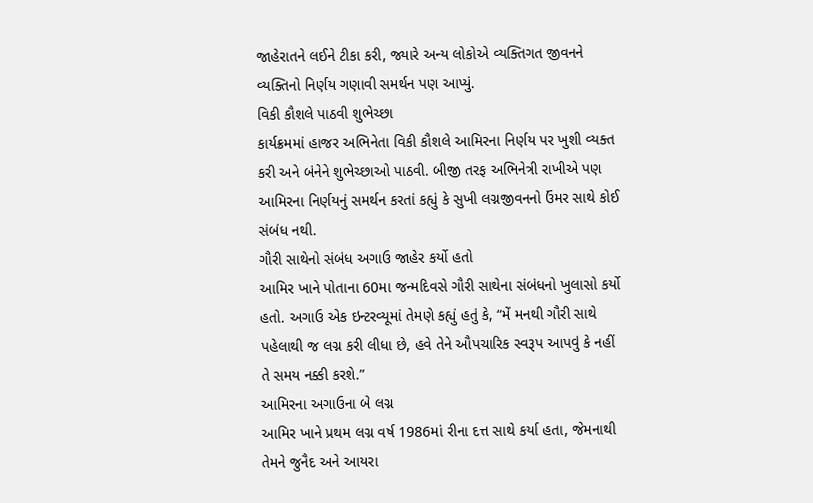જાહેરાતને લઈને ટીકા કરી, જ્યારે અન્ય લોકોએ વ્યક્તિગત જીવનને વ્યક્તિનો નિર્ણય ગણાવી સમર્થન પણ આપ્યું.
વિકી કૌશલે પાઠવી શુભેચ્છા
કાર્યક્રમમાં હાજર અભિનેતા વિકી કૌશલે આમિરના નિર્ણય પર ખુશી વ્યક્ત કરી અને બંનેને શુભેચ્છાઓ પાઠવી. બીજી તરફ અભિનેત્રી રાખીએ પણ આમિરના નિર્ણયનું સમર્થન કરતાં કહ્યું કે સુખી લગ્નજીવનનો ઉંમર સાથે કોઈ સંબંધ નથી.
ગૌરી સાથેનો સંબંધ અગાઉ જાહેર કર્યો હતો
આમિર ખાને પોતાના 60મા જન્મદિવસે ગૌરી સાથેના સંબંધનો ખુલાસો કર્યો હતો. અગાઉ એક ઇન્ટરવ્યૂમાં તેમણે કહ્યું હતું કે, “મેં મનથી ગૌરી સાથે પહેલાથી જ લગ્ન કરી લીધા છે, હવે તેને ઔપચારિક સ્વરૂપ આપવું કે નહીં તે સમય નક્કી કરશે.”
આમિરના અગાઉના બે લગ્ન
આમિર ખાને પ્રથમ લગ્ન વર્ષ 1986માં રીના દત્ત સાથે કર્યા હતા, જેમનાથી તેમને જુનૈદ અને આયરા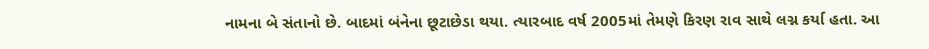નામના બે સંતાનો છે. બાદમાં બંનેના છૂટાછેડા થયા. ત્યારબાદ વર્ષ 2005માં તેમણે કિરણ રાવ સાથે લગ્ન કર્યા હતા. આ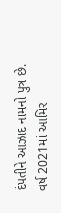દંપતીને આઝાદ નામનો પુત્ર છે. વર્ષ 2021માં આમિર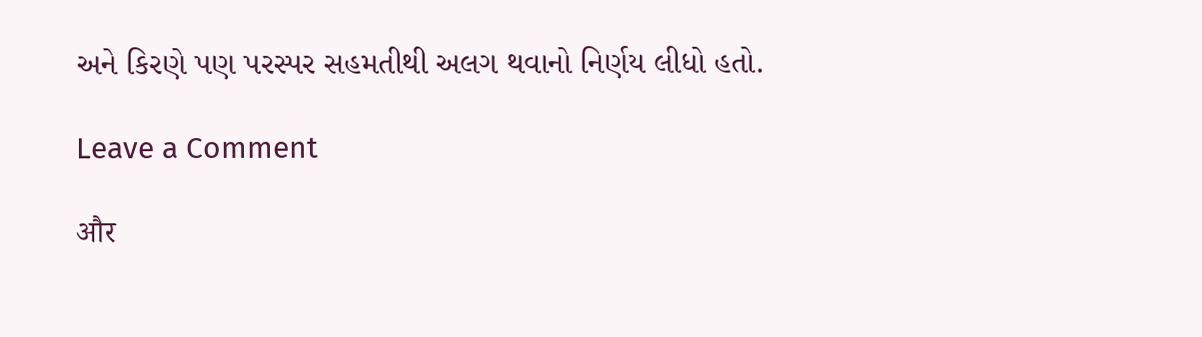અને કિરણે પણ પરસ્પર સહમતીથી અલગ થવાનો નિર્ણય લીધો હતો.

Leave a Comment

और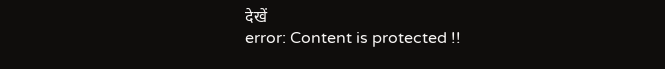देखें
error: Content is protected !!